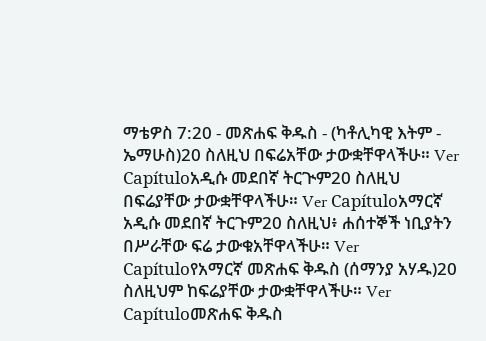ማቴዎስ 7:20 - መጽሐፍ ቅዱስ - (ካቶሊካዊ እትም - ኤማሁስ)20 ስለዚህ በፍሬአቸው ታውቋቸዋላችሁ። Ver Capítuloአዲሱ መደበኛ ትርጒም20 ስለዚህ በፍሬያቸው ታውቋቸዋላችሁ። Ver Capítuloአማርኛ አዲሱ መደበኛ ትርጉም20 ስለዚህ፥ ሐሰተኞች ነቢያትን በሥራቸው ፍሬ ታውቁአቸዋላችሁ። Ver Capítuloየአማርኛ መጽሐፍ ቅዱስ (ሰማንያ አሃዱ)20 ስለዚህም ከፍሬያቸው ታውቋቸዋላችሁ። Ver Capítuloመጽሐፍ ቅዱስ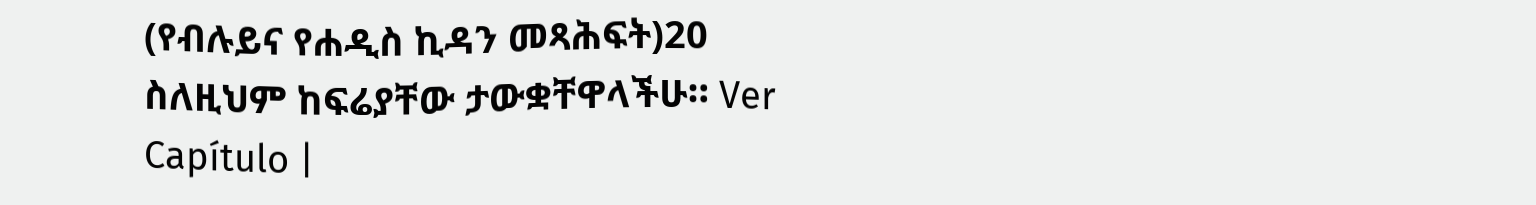(የብሉይና የሐዲስ ኪዳን መጻሕፍት)20 ስለዚህም ከፍሬያቸው ታውቋቸዋላችሁ። Ver Capítulo |